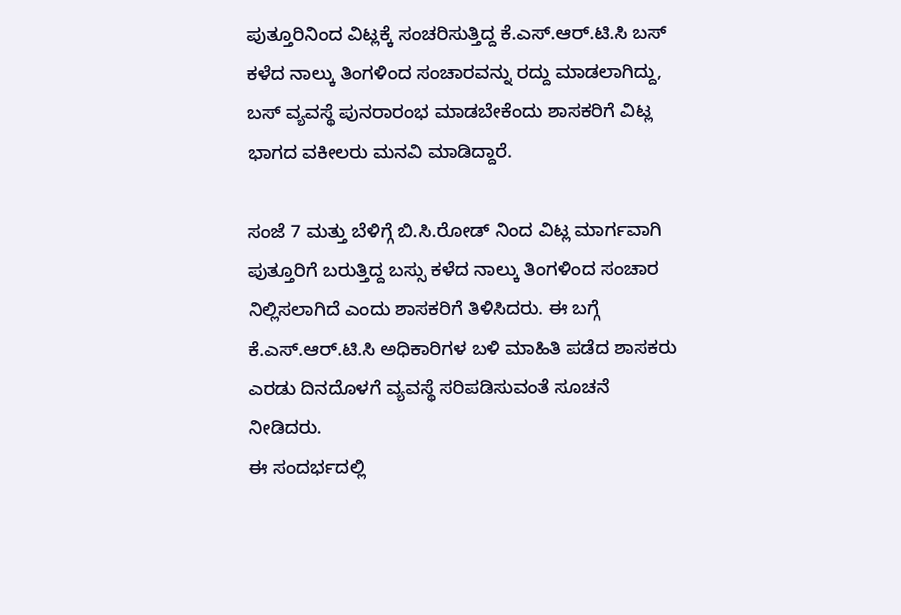ಪುತ್ತೂರಿನಿಂದ ವಿಟ್ಲಕ್ಕೆ ಸಂಚರಿಸುತ್ತಿದ್ದ ಕೆ.ಎಸ್.ಆರ್.ಟಿ.ಸಿ ಬಸ್ ಕಳೆದ ನಾಲ್ಕು ತಿಂಗಳಿಂದ ಸಂಚಾರವನ್ನು ರದ್ದು ಮಾಡಲಾಗಿದ್ದು, ಬಸ್ ವ್ಯವಸ್ಥೆ ಪುನರಾರಂಭ ಮಾಡಬೇಕೆಂದು ಶಾಸಕರಿಗೆ ವಿಟ್ಲ ಭಾಗದ ವಕೀಲರು ಮನವಿ ಮಾಡಿದ್ದಾರೆ.

ಸಂಜೆ 7 ಮತ್ತು ಬೆಳಿಗ್ಗೆ ಬಿ.ಸಿ.ರೋಡ್ ನಿಂದ ವಿಟ್ಲ ಮಾರ್ಗವಾಗಿ ಪುತ್ತೂರಿಗೆ ಬರುತ್ತಿದ್ದ ಬಸ್ಸು ಕಳೆದ ನಾಲ್ಕು ತಿಂಗಳಿಂದ ಸಂಚಾರ ನಿಲ್ಲಿಸಲಾಗಿದೆ ಎಂದು ಶಾಸಕರಿಗೆ ತಿಳಿಸಿದರು. ಈ ಬಗ್ಗೆ ಕೆ.ಎಸ್.ಆರ್.ಟಿ.ಸಿ ಅಧಿಕಾರಿಗಳ ಬಳಿ ಮಾಹಿತಿ ಪಡೆದ ಶಾಸಕರು ಎರಡು ದಿನದೊಳಗೆ ವ್ಯವಸ್ಥೆ ಸರಿಪಡಿಸುವಂತೆ ಸೂಚನೆ ನೀಡಿದರು.
ಈ ಸಂದರ್ಭದಲ್ಲಿ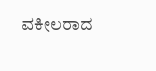ವಕೀಲರಾದ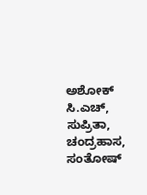ಅಶೋಕ್ ಸಿ.ಎಚ್, ಸುಪ್ರಿತಾ, ಚಂದ್ರಹಾಸ, ಸಂತೋಷ್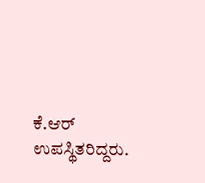ಕೆ.ಆರ್ ಉಪಸ್ಥಿತರಿದ್ದರು.